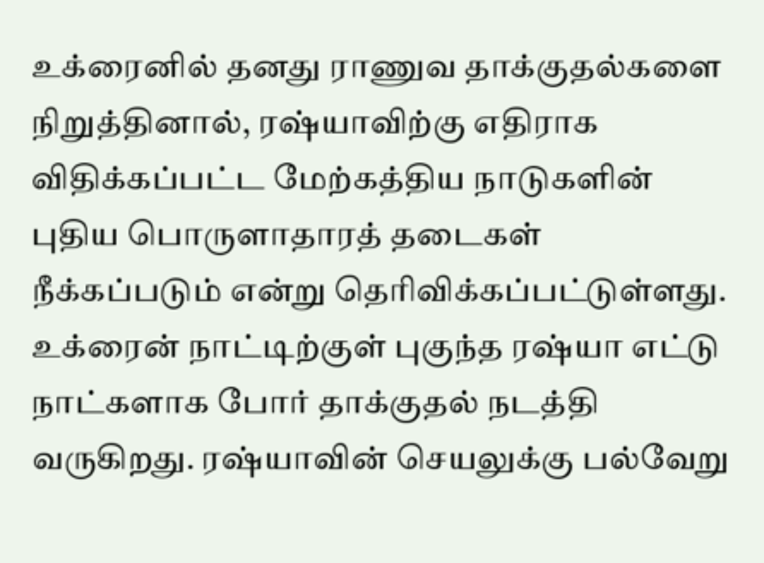உக்ரைனில் தனது ராணுவ தாக்குதல்களை நிறுத்தினால், ரஷ்யாவிற்கு எதிராக விதிக்கப்பட்ட மேற்கத்திய நாடுகளின் புதிய பொருளாதாரத் தடைகள் நீக்கப்படும் என்று தெரிவிக்கப்பட்டுள்ளது.
உக்ரைன் நாட்டிற்குள் புகுந்த ரஷ்யா எட்டு நாட்களாக போர் தாக்குதல் நடத்தி வருகிறது. ரஷ்யாவின் செயலுக்கு பல்வேறு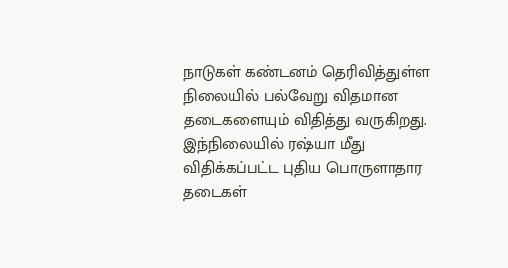நாடுகள் கண்டனம் தெரிவித்துள்ள நிலையில் பல்வேறு விதமான தடைகளையும் விதித்து வருகிறது.
இந்நிலையில் ரஷ்யா மீது விதிக்கப்பட்ட புதிய பொருளாதார தடைகள்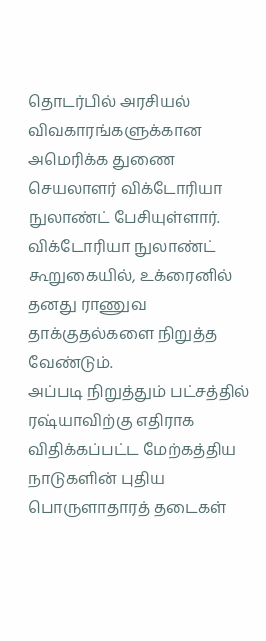தொடர்பில் அரசியல் விவகாரங்களுக்கான அமெரிக்க துணை செயலாளர் விக்டோரியா நுலாண்ட் பேசியுள்ளார்.
விக்டோரியா நுலாண்ட் கூறுகையில், உக்ரைனில் தனது ராணுவ தாக்குதல்களை நிறுத்த வேண்டும்.
அப்படி நிறுத்தும் பட்சத்தில் ரஷ்யாவிற்கு எதிராக விதிக்கப்பட்ட மேற்கத்திய நாடுகளின் புதிய பொருளாதாரத் தடைகள்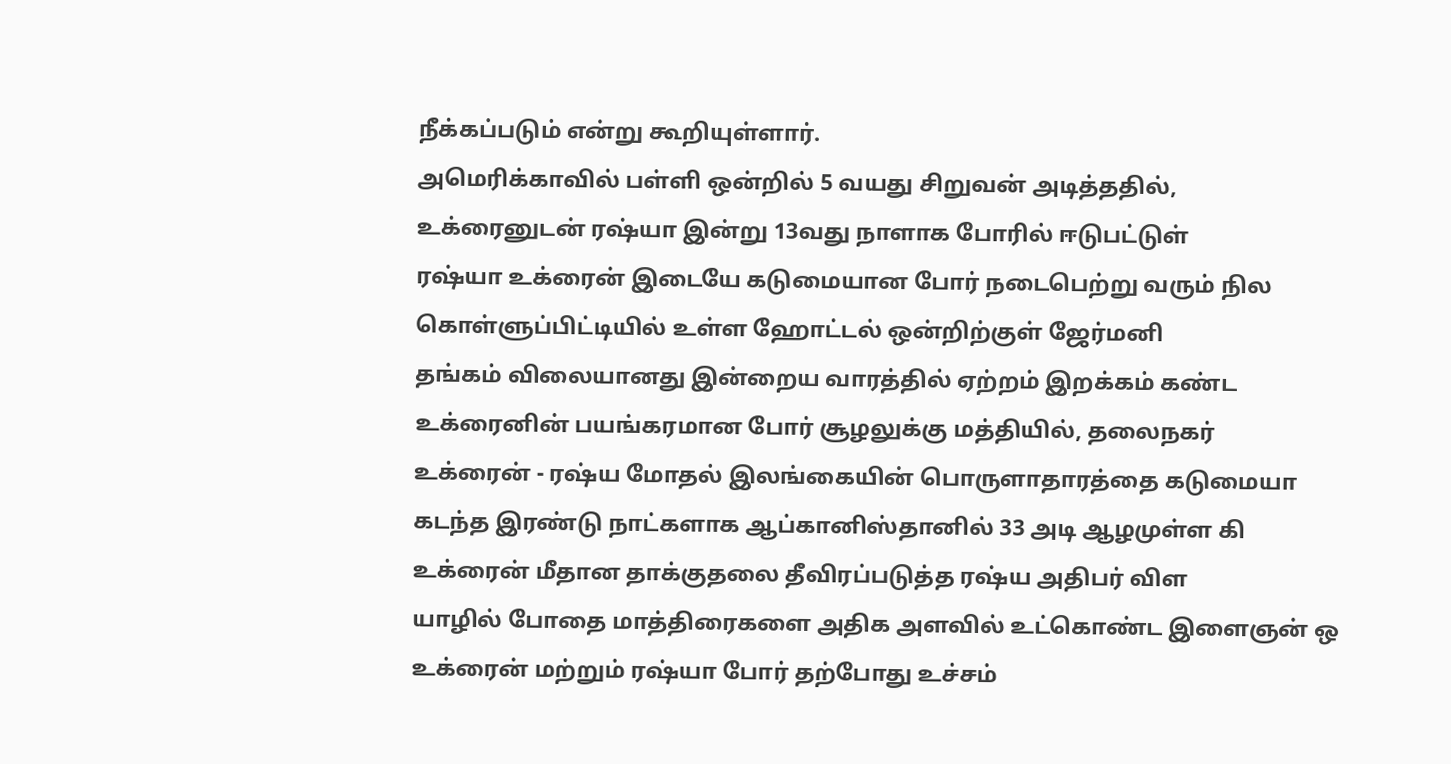நீக்கப்படும் என்று கூறியுள்ளார்.
அமெரிக்காவில் பள்ளி ஒன்றில் 5 வயது சிறுவன் அடித்ததில்,
உக்ரைனுடன் ரஷ்யா இன்று 13வது நாளாக போரில் ஈடுபட்டுள்
ரஷ்யா உக்ரைன் இடையே கடுமையான போர் நடைபெற்று வரும் நில
கொள்ளுப்பிட்டியில் உள்ள ஹோட்டல் ஒன்றிற்குள் ஜேர்மனி
தங்கம் விலையானது இன்றைய வாரத்தில் ஏற்றம் இறக்கம் கண்ட
உக்ரைனின் பயங்கரமான போர் சூழலுக்கு மத்தியில், தலைநகர்
உக்ரைன் - ரஷ்ய மோதல் இலங்கையின் பொருளாதாரத்தை கடுமையா
கடந்த இரண்டு நாட்களாக ஆப்கானிஸ்தானில் 33 அடி ஆழமுள்ள கி
உக்ரைன் மீதான தாக்குதலை தீவிரப்படுத்த ரஷ்ய அதிபர் விள
யாழில் போதை மாத்திரைகளை அதிக அளவில் உட்கொண்ட இளைஞன் ஒ
உக்ரைன் மற்றும் ரஷ்யா போர் தற்போது உச்சம்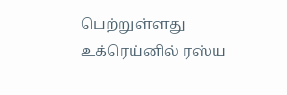பெற்றுள்ளது
உக்ரெய்னில் ரஸ்ய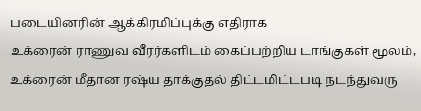படையினரின் ஆக்கிரமிப்புக்கு எதிராக
உக்ரைன் ராணுவ வீரர்களிடம் கைப்பற்றிய டாங்குகள் மூலம்,
உக்ரைன் மீதான ரஷ்ய தாக்குதல் திட்டமிட்டபடி நடந்துவரு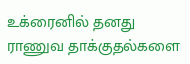உக்ரைனில் தனது ராணுவ தாக்குதல்களை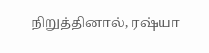நிறுத்தினால், ரஷ்யா